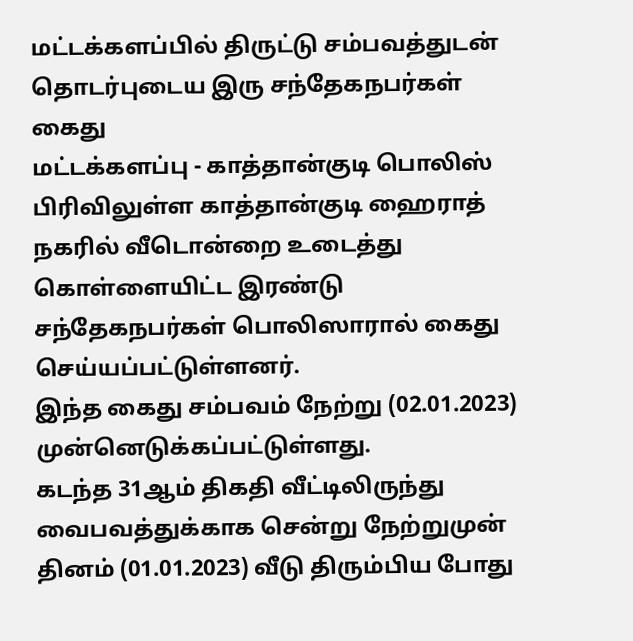மட்டக்களப்பில் திருட்டு சம்பவத்துடன் தொடர்புடைய இரு சந்தேகநபர்கள் கைது
மட்டக்களப்பு - காத்தான்குடி பொலிஸ் பிரிவிலுள்ள காத்தான்குடி ஹைராத் நகரில் வீடொன்றை உடைத்து கொள்ளையிட்ட இரண்டு சந்தேகநபர்கள் பொலிஸாரால் கைது செய்யப்பட்டுள்ளனர்.
இந்த கைது சம்பவம் நேற்று (02.01.2023) முன்னெடுக்கப்பட்டுள்ளது.
கடந்த 31ஆம் திகதி வீட்டிலிருந்து வைபவத்துக்காக சென்று நேற்றுமுன் தினம் (01.01.2023) வீடு திரும்பிய போது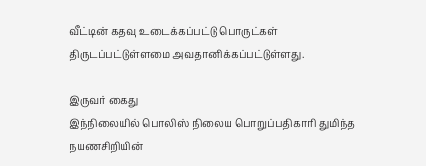வீட்டின் கதவு உடைக்கப்பட்டு பொருட்கள் திருடப்பட்டுள்ளமை அவதானிக்கப்பட்டுள்ளது.

இருவர் கைது
இந்நிலையில் பொலிஸ் நிலைய பொறுப்பதிகாரி துமிந்த நயணசிறியின்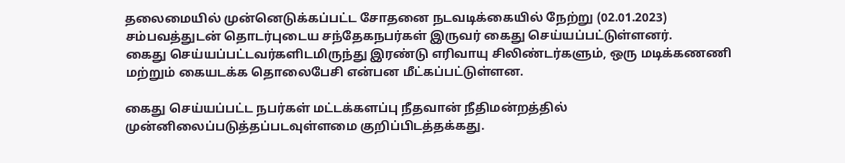தலைமையில் முன்னெடுக்கப்பட்ட சோதனை நடவடிக்கையில் நேற்று (02.01.2023) சம்பவத்துடன் தொடர்புடைய சந்தேகநபர்கள் இருவர் கைது செய்யப்பட்டுள்ளனர்.
கைது செய்யப்பட்டவர்களிடமிருந்து இரண்டு எரிவாயு சிலிண்டர்களும், ஒரு மடிக்கணணி மற்றும் கையடக்க தொலைபேசி என்பன மீட்கப்பட்டுள்ளன.

கைது செய்யப்பட்ட நபர்கள் மட்டக்களப்பு நீதவான் நீதிமன்றத்தில் முன்னிலைப்படுத்தப்படவுள்ளமை குறிப்பிடத்தக்கது.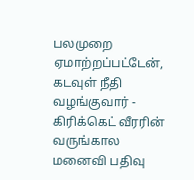பலமுறை ஏமாற்றப்பட்டேன், கடவுள் நீதி வழங்குவார் - கிரிக்கெட் வீரரின் வருங்கால மனைவி பதிவு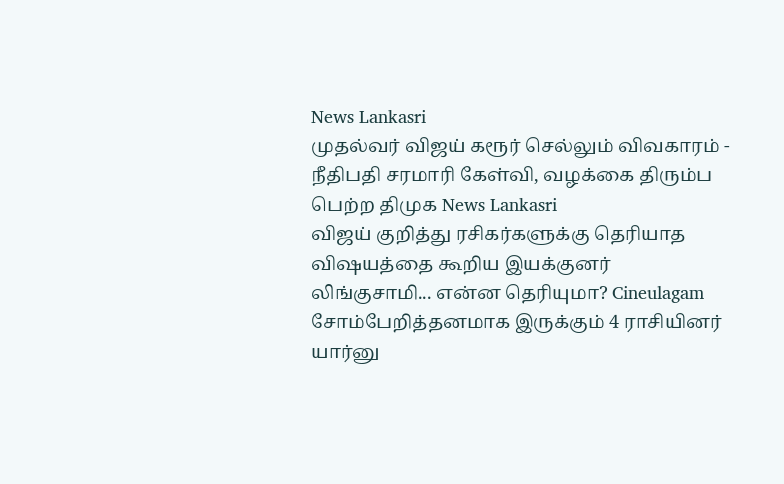News Lankasri
முதல்வர் விஜய் கரூர் செல்லும் விவகாரம் - நீதிபதி சரமாரி கேள்வி, வழக்கை திரும்ப பெற்ற திமுக News Lankasri
விஜய் குறித்து ரசிகர்களுக்கு தெரியாத விஷயத்தை கூறிய இயக்குனர் லிங்குசாமி... என்ன தெரியுமா? Cineulagam
சோம்பேறித்தனமாக இருக்கும் 4 ராசியினர் யார்னு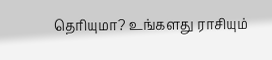தெரியுமா? உங்களது ராசியும்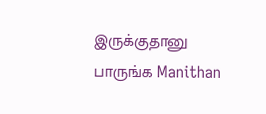இருக்குதானு பாருங்க Manithan